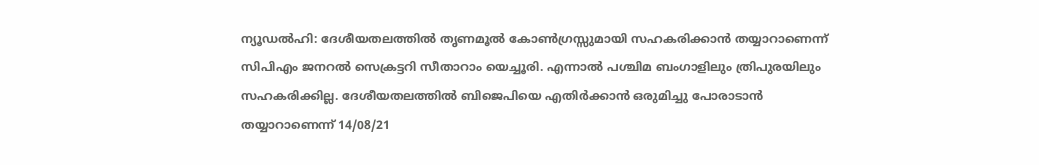ന്യൂഡൽഹി: ദേശീയതലത്തിൽ തൃണമൂൽ കോൺഗ്രസ്സുമായി സഹകരിക്കാൻ തയ്യാറാണെന്ന് സിപിഎം ജനറൽ സെക്രട്ടറി സീതാറാം യെച്ചൂരി. എന്നാൽ പശ്ചിമ ബംഗാളിലും ത്രിപുരയിലും സഹകരിക്കില്ല. ദേശീയതലത്തിൽ ബിജെപിയെ എതിർക്കാൻ ഒരുമിച്ചു പോരാടാൻ തയ്യാറാണെന്ന് 14/08/21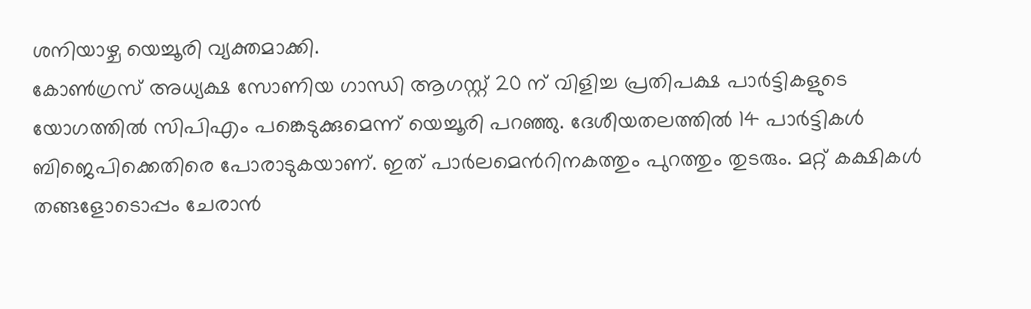ശനിയാഴ്ച യെച്ചൂരി വ്യക്തമാക്കി.
കോൺഗ്രസ് അധ്യക്ഷ സോണിയ ഗാന്ധി ആഗസ്റ്റ് 20 ന് വിളിച്ച പ്രതിപക്ഷ പാർട്ടികളുടെ യോഗത്തിൽ സിപിഎം പങ്കെടുക്കുമെന്ന് യെച്ചൂരി പറഞ്ഞു. ദേശീയതലത്തിൽ 14 പാർട്ടികൾ ബിജെപിക്കെതിരെ പോരാടുകയാണ്. ഇത് പാർലമെൻറിനകത്തും പുറത്തും തുടരും. മറ്റ് കക്ഷികൾ തങ്ങളോടൊപ്പം ചേരാൻ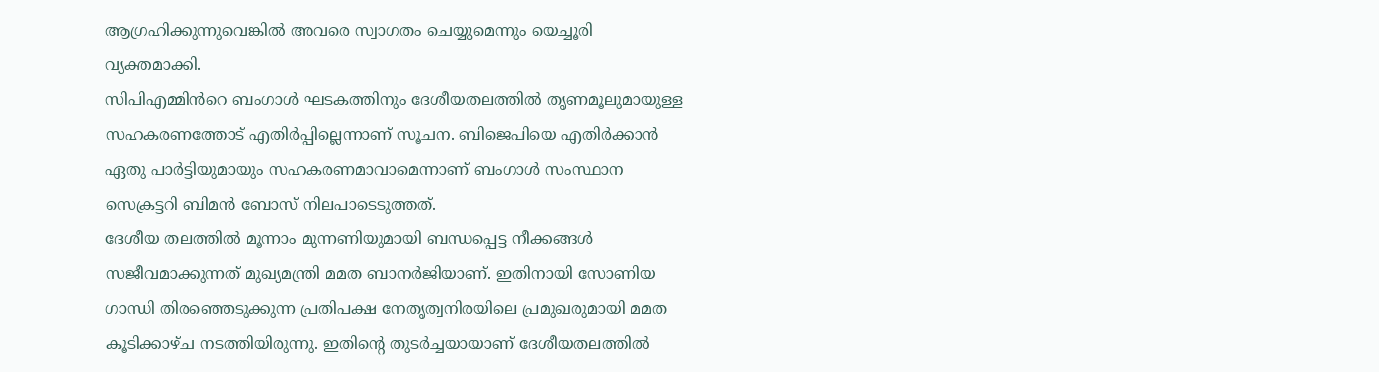ആഗ്രഹിക്കുന്നുവെങ്കിൽ അവരെ സ്വാഗതം ചെയ്യുമെന്നും യെച്ചൂരി വ്യക്തമാക്കി.
സിപിഎമ്മിൻറെ ബംഗാൾ ഘടകത്തിനും ദേശീയതലത്തിൽ തൃണമൂലുമായുള്ള സഹകരണത്തോട് എതിർപ്പില്ലെന്നാണ് സൂചന. ബിജെപിയെ എതിർക്കാൻ ഏതു പാർട്ടിയുമായും സഹകരണമാവാമെന്നാണ് ബംഗാൾ സംസ്ഥാന സെക്രട്ടറി ബിമൻ ബോസ് നിലപാടെടുത്തത്.
ദേശീയ തലത്തിൽ മൂന്നാം മുന്നണിയുമായി ബന്ധപ്പെട്ട നീക്കങ്ങൾ സജീവമാക്കുന്നത് മുഖ്യമന്ത്രി മമത ബാനർജിയാണ്. ഇതിനായി സോണിയ ഗാന്ധി തിരഞ്ഞെടുക്കുന്ന പ്രതിപക്ഷ നേതൃത്വനിരയിലെ പ്രമുഖരുമായി മമത കൂടിക്കാഴ്ച നടത്തിയിരുന്നു. ഇതിന്റെ തുടർച്ചയായാണ് ദേശീയതലത്തിൽ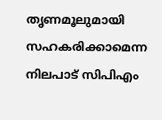തൃണമൂലുമായി സഹകരിക്കാമെന്ന നിലപാട് സിപിഎം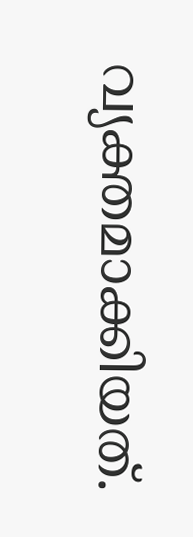വ്യക്തമാക്കിയത്.